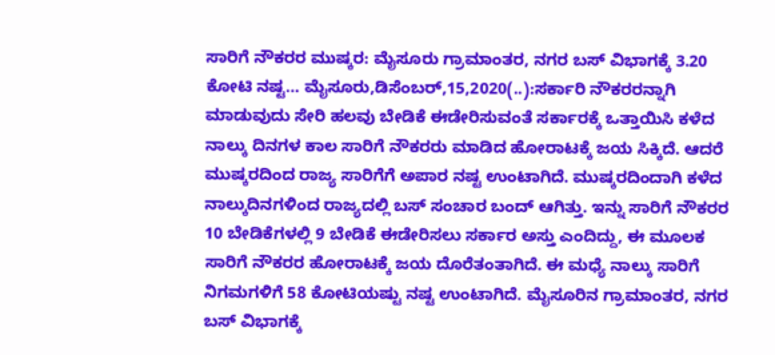ಸಾರಿಗೆ ನೌಕರರ ಮುಷ್ಕರ: ಮೈಸೂರು ಗ್ರಾಮಾಂತರ, ನಗರ ಬಸ್ ವಿಭಾಗಕ್ಕೆ 3.20 ಕೋಟಿ ನಷ್ಟ… ಮೈಸೂರು,ಡಿಸೆಂಬರ್,15,2020(..):ಸರ್ಕಾರಿ ನೌಕರರನ್ನಾಗಿ ಮಾಡುವುದು ಸೇರಿ ಹಲವು ಬೇಡಿಕೆ ಈಡೇರಿಸುವಂತೆ ಸರ್ಕಾರಕ್ಕೆ ಒತ್ತಾಯಿಸಿ ಕಳೆದ ನಾಲ್ಕು ದಿನಗಳ ಕಾಲ ಸಾರಿಗೆ ನೌಕರರು ಮಾಡಿದ ಹೋರಾಟಕ್ಕೆ ಜಯ ಸಿಕ್ಕಿದೆ. ಆದರೆ ಮುಷ್ಕರದಿಂದ ರಾಜ್ಯ ಸಾರಿಗೆಗೆ ಅಪಾರ ನಷ್ಟ ಉಂಟಾಗಿದೆ. ಮುಷ್ಕರದಿಂದಾಗಿ ಕಳೆದ ನಾಲ್ಕುದಿನಗಳಿಂದ ರಾಜ್ಯದಲ್ಲಿ ಬಸ್ ಸಂಚಾರ ಬಂದ್ ಆಗಿತ್ತು. ಇನ್ನು ಸಾರಿಗೆ ನೌಕರರ 10 ಬೇಡಿಕೆಗಳಲ್ಲಿ 9 ಬೇಡಿಕೆ ಈಡೇರಿಸಲು ಸರ್ಕಾರ ಅಸ್ತು ಎಂದಿದ್ದು, ಈ ಮೂಲಕ ಸಾರಿಗೆ ನೌಕರರ ಹೋರಾಟಕ್ಕೆ ಜಯ ದೊರೆತಂತಾಗಿದೆ. ಈ ಮಧ್ಯೆ ನಾಲ್ಕು ಸಾರಿಗೆ ನಿಗಮಗಳಿಗೆ 58 ಕೋಟಿಯಷ್ಟು ನಷ್ಟ ಉಂಟಾಗಿದೆ. ಮೈಸೂರಿನ ಗ್ರಾಮಾಂತರ, ನಗರ ಬಸ್ ವಿಭಾಗಕ್ಕೆ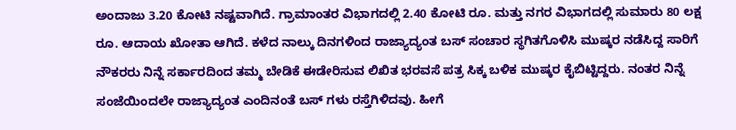ಅಂದಾಜು 3.20 ಕೋಟಿ ನಷ್ಟವಾಗಿದೆ. ಗ್ರಾಮಾಂತರ ವಿಭಾಗದಲ್ಲಿ 2.40 ಕೋಟಿ ರೂ. ಮತ್ತು ನಗರ ವಿಭಾಗದಲ್ಲಿ ಸುಮಾರು 80 ಲಕ್ಷ ರೂ. ಆದಾಯ ಖೋತಾ ಆಗಿದೆ. ಕಳೆದ ನಾಲ್ಕು ದಿನಗಳಿಂದ ರಾಜ್ಯಾದ್ಯಂತ ಬಸ್‌ ಸಂಚಾರ ಸ್ಥಗಿತಗೊಳಿಸಿ ಮುಷ್ಕರ ನಡೆಸಿದ್ದ ಸಾರಿಗೆ ನೌಕರರು ನಿನ್ನೆ ಸರ್ಕಾರದಿಂದ ತಮ್ಮ ಬೇಡಿಕೆ ಈಡೇರಿಸುವ ಲಿಖಿತ ಭರವಸೆ ಪತ್ರ ಸಿಕ್ಕ ಬಳಿಕ ಮುಷ್ಕರ ಕೈಬಿಟ್ಟಿದ್ದರು. ನಂತರ ನಿನ್ನೆ ಸಂಜೆಯಿಂದಲೇ ರಾಜ್ಯಾದ್ಯಂತ ಎಂದಿನಂತೆ ಬಸ್ ಗಳು ರಸ್ತೆಗಿಳಿದವು. ಹೀಗೆ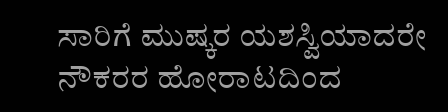ಸಾರಿಗೆ ಮುಷ್ಕರ ಯಶಸ್ವಿಯಾದರೇ ನೌಕರರ ಹೋರಾಟದಿಂದ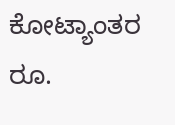ಕೋಟ್ಯಾಂತರ ರೂ.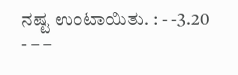ನಷ್ಟ ಉಂಟಾಯಿತು. : - -3.20 - – –